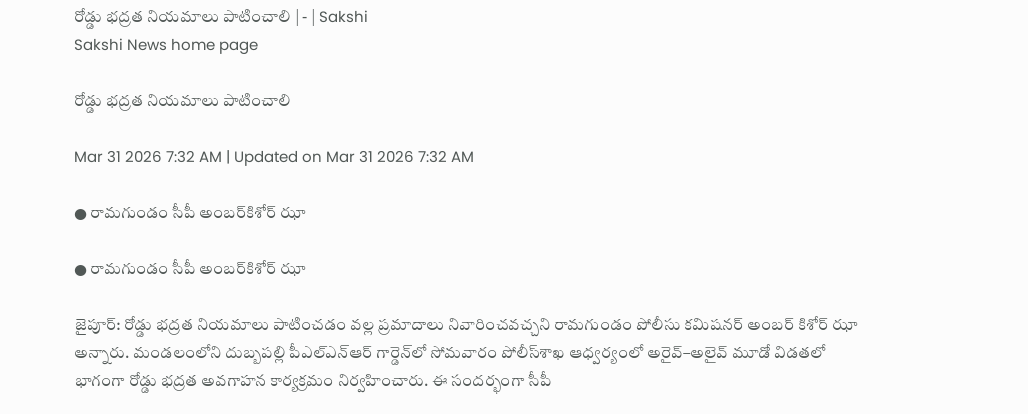రోడ్డు భద్రత నియమాలు పాటించాలి | - | Sakshi
Sakshi News home page

రోడ్డు భద్రత నియమాలు పాటించాలి

Mar 31 2026 7:32 AM | Updated on Mar 31 2026 7:32 AM

● రామగుండం సీపీ అంబర్‌కిశోర్‌ ఝా

● రామగుండం సీపీ అంబర్‌కిశోర్‌ ఝా

జైపూర్‌: రోడ్డు భద్రత నియమాలు పాటించడం వల్ల ప్రమాదాలు నివారించవచ్చని రామగుండం పోలీసు కమిషనర్‌ అంబర్‌ కిశోర్‌ ఝా అన్నారు. మండలంలోని దుబ్బపల్లి పీఎల్‌ఎన్‌ఆర్‌ గార్డెన్‌లో సోమవారం పోలీస్‌శాఖ ఆధ్వర్యంలో అరైవ్‌–అలైవ్‌ మూడో విడతలో భాగంగా రోడ్డు భద్రత అవగాహన కార్యక్రమం నిర్వహించారు. ఈ సందర్భంగా సీపీ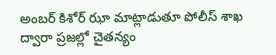అంబర్‌ కిశోర్‌ ఝా మాట్లాడుతూ పోలీస్‌ శాఖ ద్వారా ప్రజల్లో చైతన్యం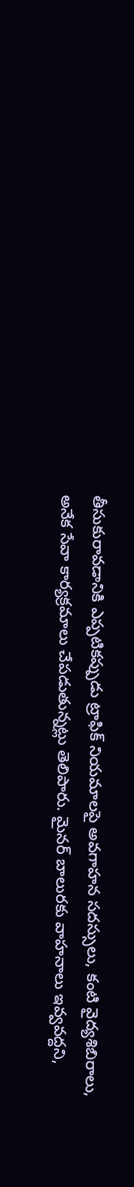తీసుకురావడానికి ఎప్పటికప్పుడు ట్రాఫిక్‌ నియమాలపై అవగాహన సదస్సులు, కంటి వైద్యశిబిరాలు, అనేక సేవా కార్యక్రమాలు చేపడుతున్నట్లు తెలిపారు. మైనర్‌ బాలురకు వాహనాలు ఇవ్వవద్దని,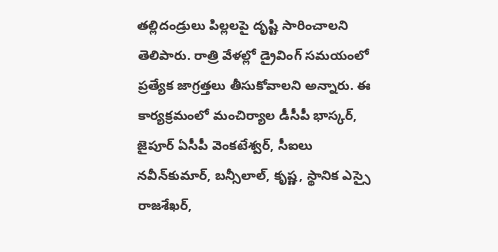తల్లిదండ్రులు పిల్లలపై దృష్టి సారించాలని తెలిపారు. రాత్రి వేళల్లో డ్రైవింగ్‌ సమయంలో ప్రత్యేక జాగ్రత్తలు తీసుకోవాలని అన్నారు. ఈ కార్యక్రమంలో మంచిర్యాల డీసీపీ భాస్కర్‌, జైపూర్‌ ఏసీపీ వెంకటేశ్వర్‌, సీఐలు నవీన్‌కుమార్‌, బన్సీలాల్‌, కృష్ణ, స్థానిక ఎస్సై రాజశేఖర్‌,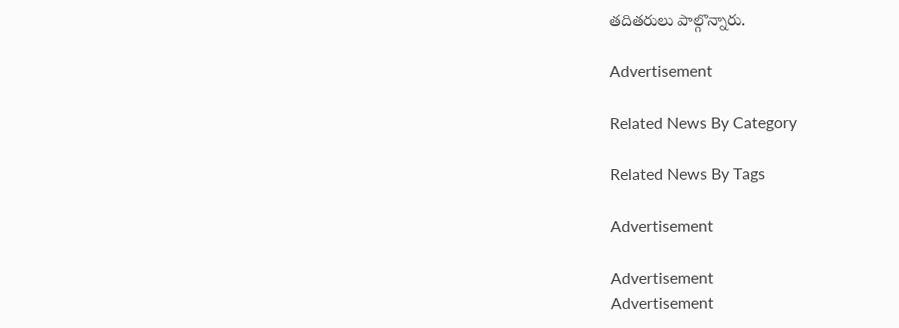తదితరులు పాల్గొన్నారు.

Advertisement

Related News By Category

Related News By Tags

Advertisement

Advertisement
Advertisement